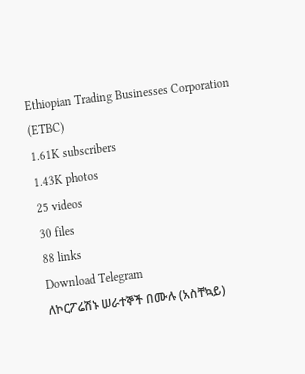Ethiopian Trading Businesses Corporation (ETBC)
1.61K subscribers
1.43K photos
25 videos
30 files
88 links
Download Telegram
ለኮርፖሬሽኑ ሠራተኞች በሙሉ (አስቸኳይ)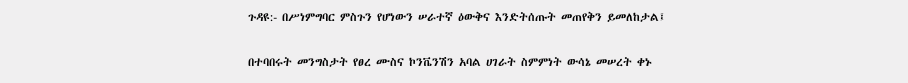ጉዳዩ:- በሥነምግባር ምስጉን የሆነውን ሠራተኛ ዕውቅና እንድትሰጡት መጠየቅን ይመለከታል፤

በተባበሩት መንግስታት የፀረ ሙስና ኮንቬንሽን አባል ሀገራት ስምምነት ውሳኔ መሠረት ቀኑ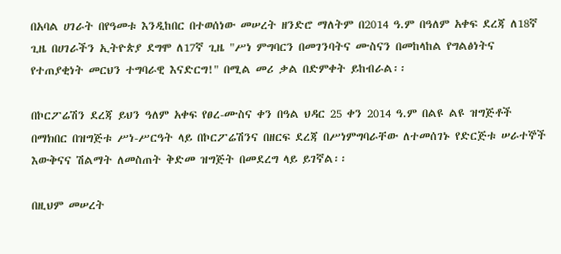በአባል ሀገራት በየዓመቱ እንዲከበር በተወሰነው መሠረት ዘንድሮ ማለትም በ2014 ዓ.ም በዓለም አቀፍ ደረጃ ለ18ኛ ጊዜ በሀገራችን ኢትዮጵያ ደግሞ ለ17ኛ ጊዜ "ሥነ ምግባርን በመገንባትና ሙስናን በመከላከል የግልፅነትና የተጠያቂነት መርህን ተግባራዊ እናድርግ!" በሚል መሪ ቃል በድምቀት ይከብራል፡፡

በኮርፖሬሽን ደረጃ ይህን ዓለም አቀፍ የፀረ-ሙስና ቀን በዓል ህዳር 25 ቀን 2014 ዓ.ም በልዩ ልዩ ዝግጅቶች በማክበር በዝግጅቱ ሥነ-ሥርዓት ላይ በኮርፖሬሽንና በዘርፍ ደረጃ በሥነምግባራቸው ለተመሰገኑ የድርጅቱ ሠራተኞች እውቅናና ሽልማት ለመስጠት ቅድመ ዝግጅት በመደረግ ላይ ይገኛል፡፡

በዚህም መሠረት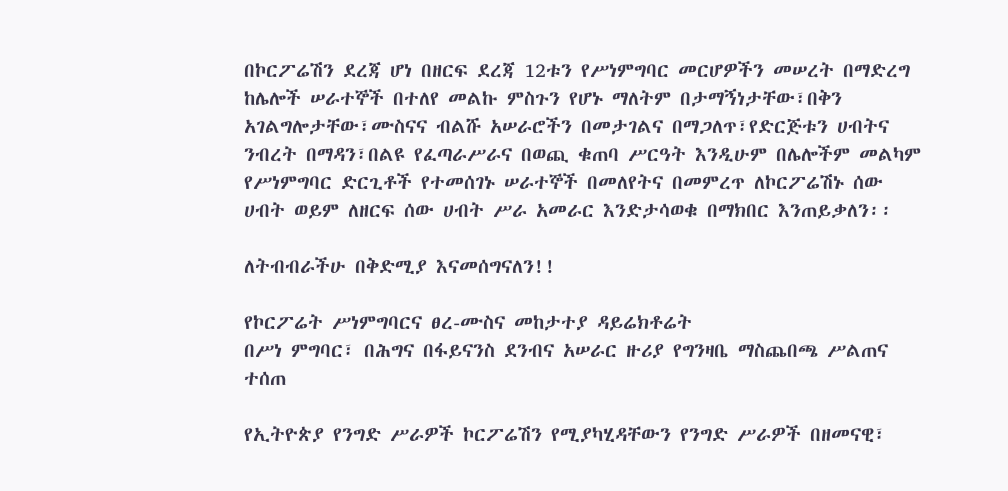በኮርፖሬሽን ደረጃ ሆነ በዘርፍ ደረጃ 12ቱን የሥነምግባር መርሆዎችን መሠረት በማድረግ ከሌሎች ሠራተኞች በተለየ መልኩ ምስጉን የሆኑ ማለትም በታማኝነታቸው፣በቅን አገልግሎታቸው፣ሙስናና ብልሹ አሠራሮችን በመታገልና በማጋለጥ፣የድርጅቱን ሀብትና ንብረት በማዳን፣በልዩ የፈጣራሥራና በወጪ ቁጠባ ሥርዓት እንዲሁም በሌሎችም መልካም የሥነምግባር ድርጊቶች የተመሰገኑ ሠራተኞች በመለየትና በመምረጥ ለኮርፖሬሽኑ ሰው ሀብት ወይም ለዘርፍ ሰው ሀብት ሥራ አመራር እንድታሳወቁ በማክበር እንጠይቃለን፡፡

ለትብብራችሁ በቅድሚያ እናመሰግናለን!!

የኮርፖሬት ሥነምግባርና ፀረ-ሙስና መከታተያ ዳይሬክቶሬት
በሥነ ምግባር፣ በሕግና በፋይናንስ ደንብና አሠራር ዙሪያ የግንዛቤ ማስጨበጫ ሥልጠና ተሰጠ

የኢትዮጵያ የንግድ ሥራዎች ኮርፖሬሽን የሚያካሂዳቸውን የንግድ ሥራዎች በዘመናዊ፣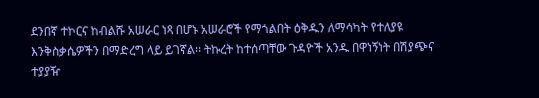ደንበኛ ተኮርና ከብልሹ አሠራር ነጻ በሆኑ አሠራሮች የማጎልበት ዕቅዱን ለማሳካት የተለያዩ እንቅስቃሴዎችን በማድረግ ላይ ይገኛል፡፡ ትኩረት ከተሰጣቸው ጉዳዮች አንዱ በዋነኝነት በሽያጭና ተያያዥ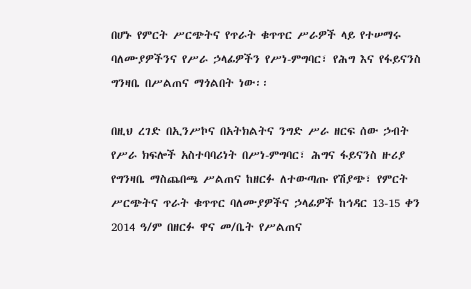በሆኑ የምርት ሥርጭትና የጥራት ቁጥጥር ሥራዎች ላይ የተሠማሩ ባለሙያዎችንና የሥራ ኃላፊዎችን የሥነ-ምግባር፣ የሕግ እና የፋይናንስ ግንዛቤ በሥልጠና ማጎልበት ነው፡፡

በዚህ ረገድ በኢንሥኮና በአትክልትና ንግድ ሥራ ዘርፍ ሰው ኃብት የሥራ ክፍሎች አስተባባሪነት በሥነ-ምግባር፣ ሕግና ፋይናንስ ዙሪያ የግንዛቤ ማስጨበጫ ሥልጠና ከዘርፉ ለተውጣጡ የሽያጭ፣ የምርት ሥርጭትና ጥራት ቁጥጥር ባለሙያዎችና ኃላፊዎች ከኅዳር 13-15 ቀን 2014 ዓ/ም በዘርፉ ዋና መ/ቤት የሥልጠና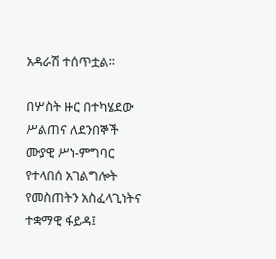አዳራሽ ተሰጥቷል፡፡

በሦስት ዙር በተካሄደው ሥልጠና ለደንበኞች ሙያዊ ሥነ-ምግባር የተላበሰ አገልግሎት የመስጠትን አስፈላጊነትና ተቋማዊ ፋይዳ፤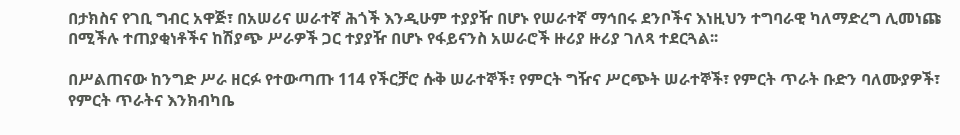በታክስና የገቢ ግብር አዋጅ፣ በአሠሪና ሠራተኛ ሕጎች እንዲሁም ተያያዥ በሆኑ የሠራተኛ ማኅበሩ ደንቦችና እነዚህን ተግባራዊ ካለማድረግ ሊመነጩ በሚችሉ ተጠያቂነቶችና ከሽያጭ ሥራዎች ጋር ተያያዥ በሆኑ የፋይናንስ አሠራሮች ዙሪያ ዙሪያ ገለጻ ተደርጓል፡፡

በሥልጠናው ከንግድ ሥራ ዘርፉ የተውጣጡ 114 የችርቻሮ ሱቅ ሠራተኞች፣ የምርት ግዥና ሥርጭት ሠራተኞች፣ የምርት ጥራት ቡድን ባለሙያዎች፣ የምርት ጥራትና እንክብካቤ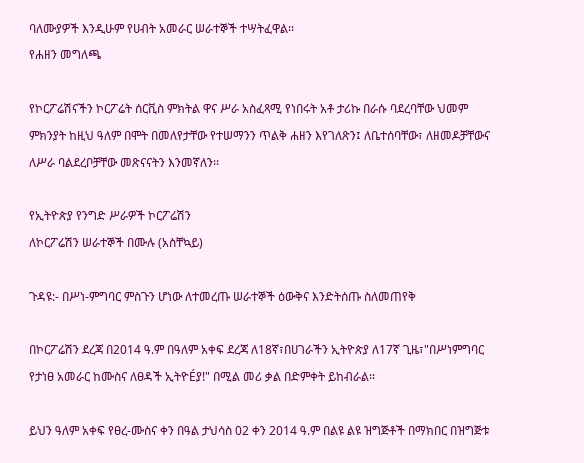ባለሙያዎች እንዲሁም የሀብት አመራር ሠራተኞች ተሣትፈዋል፡፡
የሐዘን መግለጫ

የኮርፖሬሽናችን ኮርፖሬት ሰርቪስ ምክትል ዋና ሥራ አስፈጻሚ የነበሩት አቶ ታሪኩ በራሱ ባደረባቸው ህመም ምክንያት ከዚህ ዓለም በሞት በመለየታቸው የተሠማንን ጥልቅ ሐዘን እየገለጽን፤ ለቤተሰባቸው፣ ለዘመዶቻቸውና ለሥራ ባልደረቦቻቸው መጽናናትን እንመኛለን፡፡

የኢትዮጵያ የንግድ ሥራዎች ኮርፖሬሽን
ለኮርፖሬሽን ሠራተኞች በሙሉ (አስቸኳይ)

ጉዳዩ:- በሥነ-ምግባር ምስጉን ሆነው ለተመረጡ ሠራተኞች ዕውቅና እንድትሰጡ ስለመጠየቅ

በኮርፖሬሽን ደረጃ በ2014 ዓ.ም በዓለም አቀፍ ደረጃ ለ18ኛ፣በሀገራችን ኢትዮጵያ ለ17ኛ ጊዜ፣"በሥነምግባር የታነፀ አመራር ከሙስና ለፀዳች ኢትዮÉያ!" በሚል መሪ ቃል በድምቀት ይከብራል፡፡

ይህን ዓለም አቀፍ የፀረ-ሙስና ቀን በዓል ታህሳስ 02 ቀን 2014 ዓ.ም በልዩ ልዩ ዝግጅቶች በማክበር በዝግጅቱ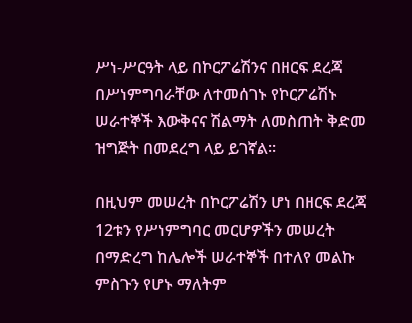ሥነ-ሥርዓት ላይ በኮርፖሬሽንና በዘርፍ ደረጃ በሥነምግባራቸው ለተመሰገኑ የኮርፖሬሽኑ ሠራተኞች እውቅናና ሽልማት ለመስጠት ቅድመ ዝግጅት በመደረግ ላይ ይገኛል፡፡

በዚህም መሠረት በኮርፖሬሽን ሆነ በዘርፍ ደረጃ 12ቱን የሥነምግባር መርሆዎችን መሠረት በማድረግ ከሌሎች ሠራተኞች በተለየ መልኩ ምስጉን የሆኑ ማለትም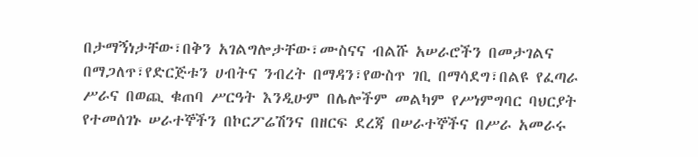በታማኝነታቸው፣በቅን አገልግሎታቸው፣ሙስናና ብልሹ አሠራሮችን በመታገልና በማጋለጥ፣የድርጅቱን ሀብትና ንብረት በማዳን፣የውስጥ ገቢ በማሳደግ፣በልዩ የፈጣራ ሥራና በወጪ ቁጠባ ሥርዓት እንዲሁም በሌሎችም መልካም የሥነምግባር ባህርያት የተመሰገኑ ሠራተኞችን በኮርፖሬሽንና በዘርፍ ደረጃ በሠራተኞችና በሥራ አመራሩ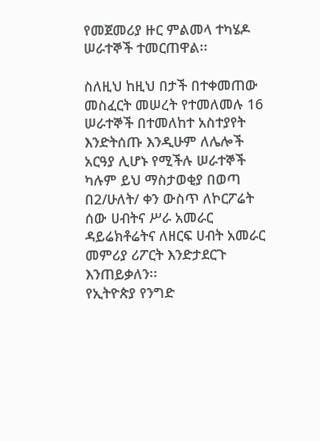የመጀመሪያ ዙር ምልመላ ተካሄዶ ሠራተኞች ተመርጠዋል፡፡

ስለዚህ ከዚህ በታች በተቀመጠው መስፈርት መሠረት የተመለመሉ 16 ሠራተኞች በተመለከተ አስተያየት እንድትሰጡ እንዲሁም ለሌሎች አርዓያ ሊሆኑ የሚችሉ ሠራተኞች ካሉም ይህ ማስታወቂያ በወጣ በ2/ሁለት/ ቀን ውስጥ ለኮርፖሬት ሰው ሀብትና ሥራ አመራር ዳይሬክቶሬትና ለዘርፍ ሀብት አመራር መምሪያ ሪፖርት እንድታደርጉ እንጠይቃለን፡፡
የኢትዮጵያ የንግድ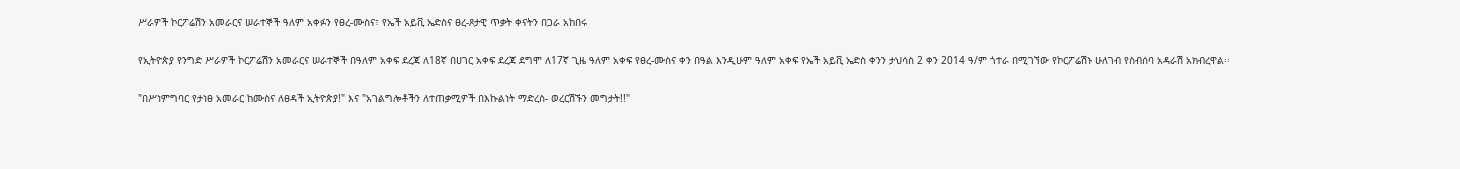ሥራዎች ኮርፖሬሽን አመራርና ሠራተኞች ዓለም አቀፉን የፀረ-ሙስና፣ የኤች አይቪ ኤድስና ፀረ-ጾታዊ ጥቃት ቀናትን በጋራ አከበሩ

የኢትዮጵያ የንግድ ሥራዎች ኮርፖሬሽን አመራርና ሠራተኞች በዓለም አቀፍ ደረጃ ለ18ኛ በሀገር አቀፍ ደረጃ ደግሞ ለ17ኛ ጊዜ ዓለም አቀፍ የፀረ-ሙስና ቀን በዓል እንዲሁም ዓለም አቀፍ የኤች አይቪ ኤድስ ቀንን ታህሳስ 2 ቀን 2014 ዓ/ም ጎተራ በሚገኘው የኮርፖሬሽኑ ሁለገብ የስብሰባ አዳራሽ አክብረዋል፡፡

"በሥነምግባር የታነፀ አመራር ከሙስና ለፀዳች ኢትዮጵያ!" እና "አገልግሎቶችን ለተጠቃሚዎች በእኩልነት ማድረስ- ወረርሽኙን መግታት!!"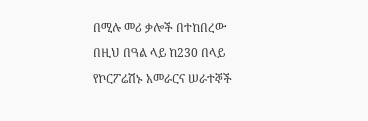በሚሉ መሪ ቃሎች በተከበረው በዚህ በዓል ላይ ከ230 በላይ የኮርፖሬሽኑ አመራርና ሠራተኞች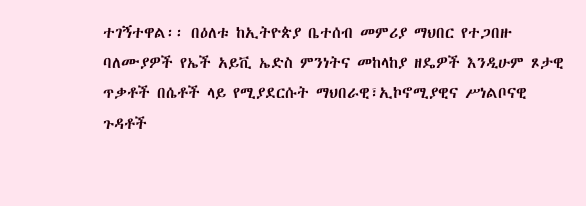ተገኝተዋል፡፡ በዕለቱ ከኢትዮጵያ ቤተሰብ መምሪያ ማህበር የተጋበዙ ባለሙያዎች የኤች አይቪ ኤድስ ምንነትና መከላከያ ዘዴዎች እንዲሁም ጾታዊ ጥቃቶች በሴቶች ላይ የሚያደርሱት ማህበራዊ፣ኢኮኖሚያዊና ሥነልቦናዊ ጉዳቶች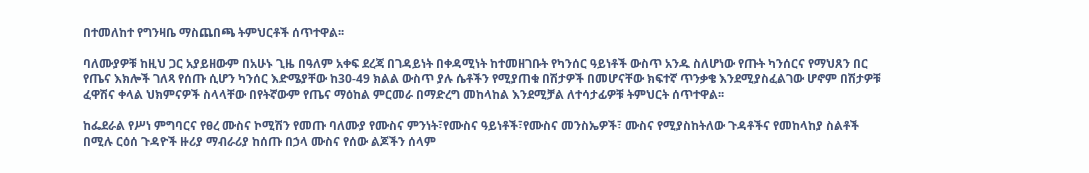በተመለከተ የግንዛቤ ማስጨበጫ ትምህርቶች ሰጥተዋል፡፡

ባለሙያዎቹ ከዚህ ጋር አያይዘውም በአሁኑ ጊዜ በዓለም አቀፍ ደረጃ በገዳይነት በቀዳሚነት ከተመዘገቡት የካንሰር ዓይነቶች ውስጥ አንዱ ስለሆነው የጡት ካንሰርና የማህጸን በር የጤና እክሎች ገለጻ የሰጡ ሲሆን ካንሰር እድሜያቸው ከ30-49 ክልል ውስጥ ያሉ ሴቶችን የሚያጠቁ በሽታዎች በመሆናቸው ክፍተኛ ጥንቃቄ እንደሚያስፈልገው ሆኖም በሽታዎቹ ፈዋሽና ቀላል ህክምናዎች ስላላቸው በየትኛውም የጤና ማዕከል ምርመራ በማድረግ መከላከል እንደሚቻል ለተሳታፊዎቹ ትምህርት ሰጥተዋል፡፡

ከፌደራል የሥነ ምግባርና የፀረ ሙስና ኮሚሽን የመጡ ባለሙያ የሙስና ምንነት፣የሙስና ዓይነቶች፣የሙስና መንስኤዎች፣ ሙስና የሚያስከትለው ጉዳቶችና የመከላከያ ስልቶች በሚሉ ርዕሰ ጉዳዮች ዙሪያ ማብራሪያ ከሰጡ በኃላ ሙስና የሰው ልጆችን ሰላም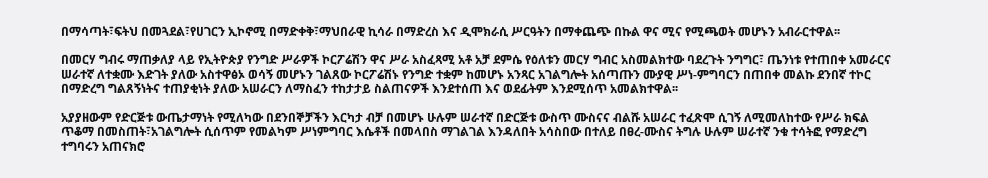በማሳጣት፣ፍትህ በመጓደል፣የሀገርን ኢኮኖሚ በማድቀቅ፣ማህበራዊ ኪሳራ በማድረስ እና ዲሞክራሲ ሥርዓትን በማቀጨጭ በኩል ዋና ሚና የሚጫወት መሆኑን አብራርተዋል፡፡

በመርሃ ግብሩ ማጠቃለያ ላይ የኢትዮጵያ የንግድ ሥራዎች ኮርፖሬሽን ዋና ሥራ አስፈጻሚ አቶ አቻ ደምሴ የዕለቱን መርሃ ግብር አስመልክተው ባደረጉት ንግግር፣ ጤንነቱ የተጠበቀ አመራርና ሠራተኛ ለተቋሙ እድገት ያለው አስተዋፅኦ ወሳኝ መሆኑን ገልጸው ኮርፖሬሽኑ የንግድ ተቋም ከመሆኑ አንጻር አገልግሎት አሰጣጡን ሙያዊ ሥነ-ምግባርን በጠበቀ መልኩ ደንበኛ ተኮር በማድረግ ግልጸኝነትና ተጠያቂነት ያለው አሠራርን ለማስፈን ተከታታይ ስልጠናዎች እንደተሰጠ እና ወደፊትም እንደሚሰጥ አመልክተዋል፡፡

አያያዘውም የድርጅቱ ውጤታማነት የሚለካው በደንበኞቻችን እርካታ ብቻ በመሆኑ ሁሉም ሠራተኛ በድርጅቱ ውስጥ ሙስናና ብልሹ አሠራር ተፈጽሞ ሲገኝ ለሚመለከተው የሥራ ክፍል ጥቆማ በመስጠት፣አገልግሎት ሲሰጥም የመልካም ሥነምግባር እሴቶች በመላበስ ማገልገል እንዳለበት አሳስበው በተለይ በፀረ-ሙስና ትግሉ ሁሉም ሠራተኛ ንቁ ተሳትፎ የማድረግ ተግባሩን አጠናክሮ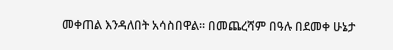መቀጠል እንዳለበት አሳስበዋል፡፡ በመጨረሻም በዓሉ በደመቀ ሁኔታ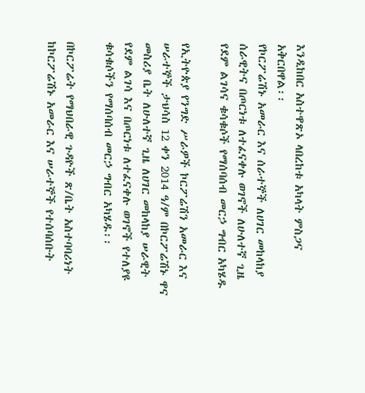እንዲከበር አስተዋጽኦ ላበረከቱ አካላት ምስጋና አቅርበዋል፡፡
የኮርፖሬሽኑ አመራር እና ሰራተኞች ለሀገር መከላከያ ሰራዊትና በጦርነቱ ለተፈናቀሉ ወገኖች ለሁለተኛ ጊዜ የደም ልገሳና ቁሳቁሶች የማሰባሰብ መርኃ ግብር አካሄዱ

የኢትዮጵያ የንግድ ሥራዎች ኮርፖሬሽን አመራር እና ሠራተኞች ታህሳስ 12 ቀን 2014 ዓ/ም በኮርፖሬሽኑ ዋና መስሪያ ቤት ለሁለተኛ ጊዜ ለሀገር መከላከያ ሠራዊት የደም ልገሳ እና በጦርነቱ ለተፈናቀሉ ወገኖች የተለያዩ ቁሳቁሶችን የማሰባሰብ መርኃ ግብር አካሄዱ፡፡

በኮርፖሬት የማህበራዊ ጉዳዮች ጽ/ቤት አስተባባሪነት ከኮርፖሬሽኑ አመራር እና ሠራተኞች የተሰባሰቡት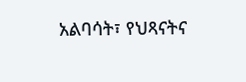አልባሳት፣ የህጻናትና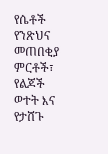የሴቶች የንጽህና መጠበቂያ ምርቶች፣ የልጆች ወተት እና የታሸጉ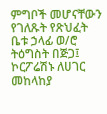ምግቦች መሆናቸውን የገለጹት የጽህፈት ቤቱ ኃላፊ ወ/ሮ ትዕግስት በጅጋ፤ ኮርፖሬሽኑ ለሀገር መከላከያ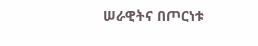ሠራዊትና በጦርነቱ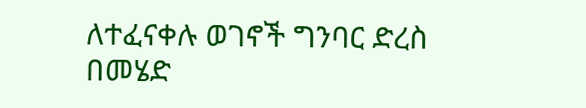ለተፈናቀሉ ወገኖች ግንባር ድረስ በመሄድ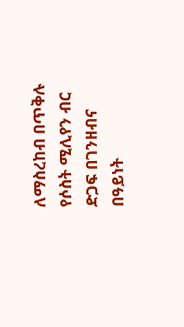ለማስረከብ በጥቅሉ የሶስት ሚሊየን ብር ድጋፍ በገንዘብና በዓይነት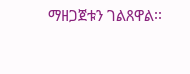ማዘጋጀቱን ገልጸዋል፡፡